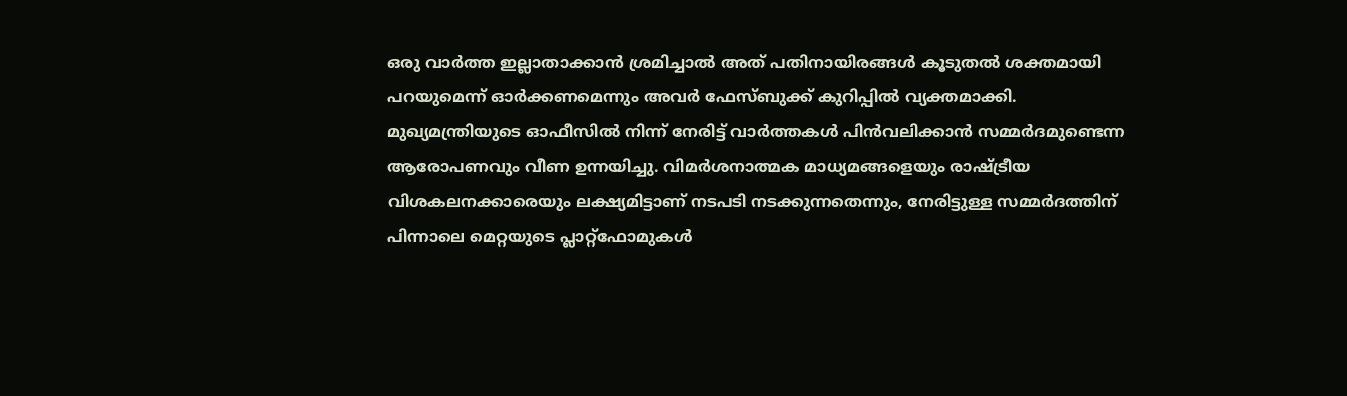ഒരു വാർത്ത ഇല്ലാതാക്കാൻ ശ്രമിച്ചാൽ അത് പതിനായിരങ്ങൾ കൂടുതൽ ശക്തമായി പറയുമെന്ന് ഓർക്കണമെന്നും അവർ ഫേസ്ബുക്ക് കുറിപ്പിൽ വ്യക്തമാക്കി.
മുഖ്യമന്ത്രിയുടെ ഓഫീസിൽ നിന്ന് നേരിട്ട് വാർത്തകൾ പിൻവലിക്കാൻ സമ്മർദമുണ്ടെന്ന ആരോപണവും വീണ ഉന്നയിച്ചു. വിമർശനാത്മക മാധ്യമങ്ങളെയും രാഷ്ട്രീയ വിശകലനക്കാരെയും ലക്ഷ്യമിട്ടാണ് നടപടി നടക്കുന്നതെന്നും, നേരിട്ടുള്ള സമ്മർദത്തിന് പിന്നാലെ മെറ്റയുടെ പ്ലാറ്റ്ഫോമുകൾ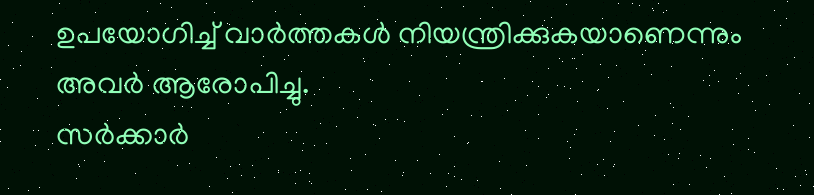ഉപയോഗിച്ച് വാർത്തകൾ നിയന്ത്രിക്കുകയാണെന്നും അവർ ആരോപിച്ചു.
സർക്കാർ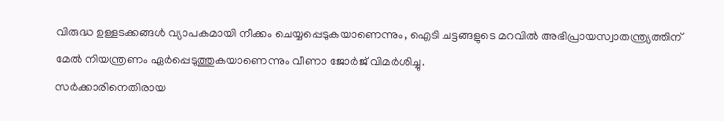വിരുദ്ധ ഉള്ളടക്കങ്ങൾ വ്യാപകമായി നീക്കം ചെയ്യപ്പെടുകയാണെന്നും, ഐടി ചട്ടങ്ങളുടെ മറവിൽ അഭിപ്രായസ്വാതന്ത്ര്യത്തിന് മേൽ നിയന്ത്രണം ഏർപ്പെടുത്തുകയാണെന്നും വീണാ ജോർജ് വിമർശിച്ചു.
സർക്കാരിനെതിരായ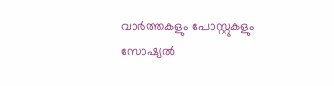വാർത്തകളും പോസ്റ്റുകളും സോഷ്യൽ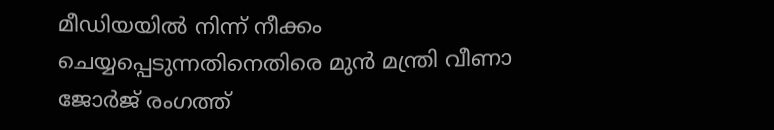മീഡിയയിൽ നിന്ന് നീക്കം ചെയ്യപ്പെടുന്നതിനെതിരെ മുൻ മന്ത്രി വീണാ ജോർജ് രംഗത്ത്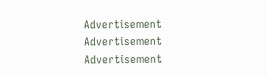Advertisement
Advertisement
Advertisement